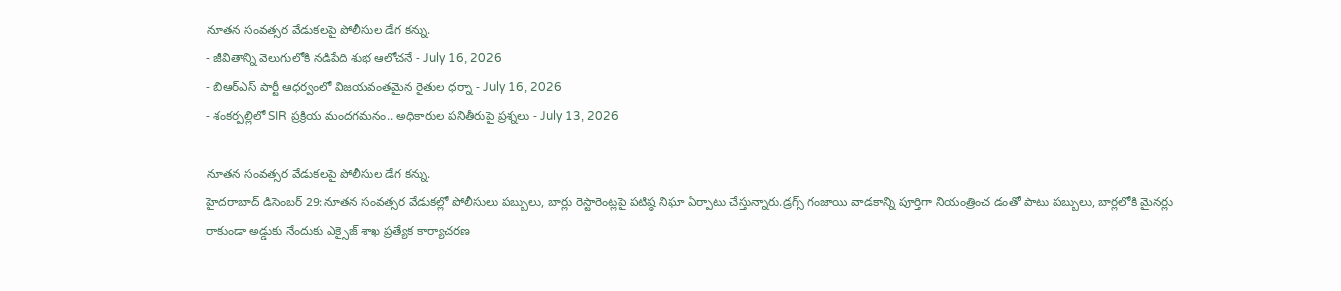నూతన సంవత్సర వేడుకలపై పోలీసుల డేగ కన్ను.
- జీవితాన్ని వెలుగులోకి నడిపేది శుభ ఆలోచనే - July 16, 2026
- బిఆర్ఎస్ పార్టీ ఆధర్వంలో విజయవంతమైన రైతుల ధర్నా - July 16, 2026
- శంకర్పల్లిలో SIR ప్రక్రియ మందగమనం.. అధికారుల పనితీరుపై ప్రశ్నలు - July 13, 2026

నూతన సంవత్సర వేడుకలపై పోలీసుల డేగ కన్ను.
హైదరాబాద్ డిసెంబర్ 29:నూతన సంవత్సర వేడుకల్లో పోలీసులు పబ్బులు, బార్లు రెస్టారెంట్లపై పటిష్ఠ నిఘా ఏర్పాటు చేస్తున్నారు.డ్రగ్స్ గంజాయి వాడకాన్ని పూర్తిగా నియంత్రించ డంతో పాటు పబ్బులు, బార్లలోకి మైనర్లు రాకుండా అడ్డుకు నేందుకు ఎక్సైజ్ శాఖ ప్రత్యేక కార్యాచరణ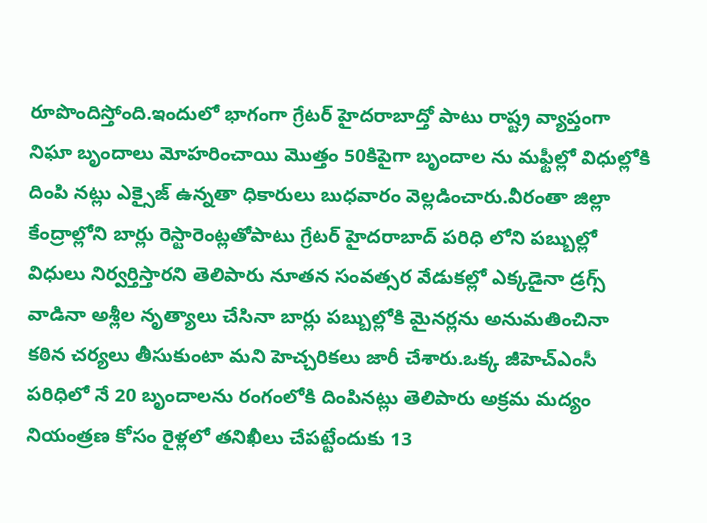రూపొందిస్తోంది.ఇందులో భాగంగా గ్రేటర్ హైదరాబాద్తో పాటు రాష్ట్ర వ్యాప్తంగా నిఘా బృందాలు మోహరించాయి మొత్తం 50కిపైగా బృందాల ను మఫ్టీల్లో విధుల్లోకి దింపి నట్లు ఎక్సైజ్ ఉన్నతా ధికారులు బుధవారం వెల్లడించారు.వీరంతా జిల్లా కేంద్రాల్లోని బార్లు రెస్టారెంట్లతోపాటు గ్రేటర్ హైదరాబాద్ పరిధి లోని పబ్బుల్లో విధులు నిర్వర్తిస్తారని తెలిపారు నూతన సంవత్సర వేడుకల్లో ఎక్కడైనా డ్రగ్స్ వాడినా అశ్లీల నృత్యాలు చేసినా బార్లు పబ్బుల్లోకి మైనర్లను అనుమతించినా కఠిన చర్యలు తీసుకుంటా మని హెచ్చరికలు జారీ చేశారు.ఒక్క జీహెచ్ఎంసీ పరిధిలో నే 20 బృందాలను రంగంలోకి దింపినట్లు తెలిపారు అక్రమ మద్యం నియంత్రణ కోసం రైళ్లలో తనిఖీలు చేపట్టేందుకు 13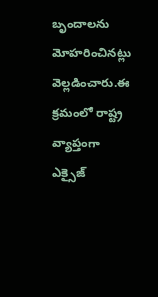బృందాలను మోహరించినట్లు వెల్లడించారు.ఈ క్రమంలో రాష్ట్ర వ్యాప్తంగా ఎక్సైజ్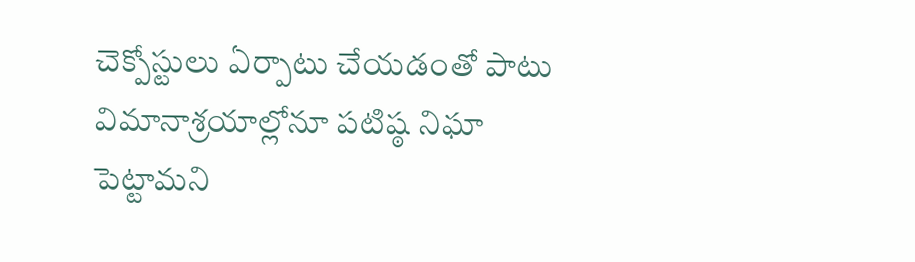చెక్పోస్టులు ఏర్పాటు చేయడంతో పాటు విమానాశ్రయాల్లోనూ పటిష్ఠ నిఘా పెట్టామని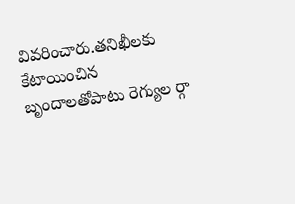వివరించారు.తనిఖీలకు కేటాయించిన బృందాలతోపాటు రెగ్యుల ర్గా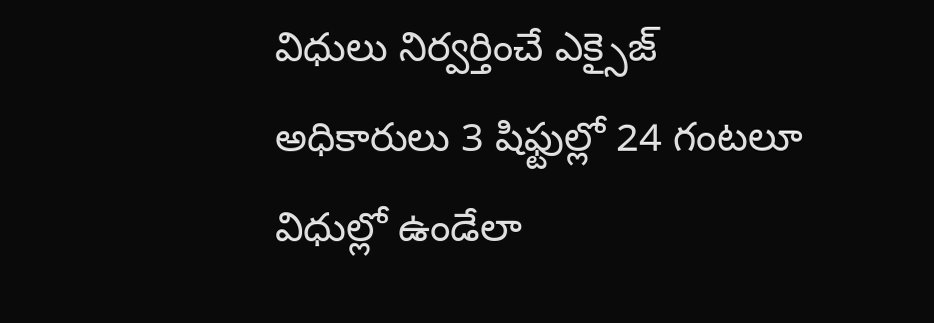విధులు నిర్వర్తించే ఎక్సైజ్ అధికారులు 3 షిఫ్టుల్లో 24 గంటలూ విధుల్లో ఉండేలా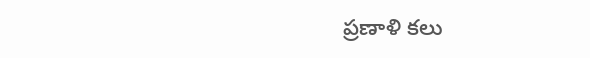ప్రణాళి కలు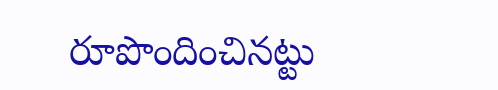రూపొందించినట్టు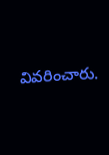వివరించారు.